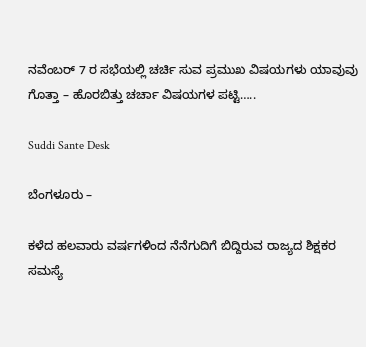ನವೆಂಬರ್ 7 ರ ಸಭೆಯಲ್ಲಿ ಚರ್ಚಿ ಸುವ ಪ್ರಮುಖ ವಿಷಯಗಳು ಯಾವುವು ಗೊತ್ತಾ – ಹೊರಬಿತ್ತು ಚರ್ಚಾ ವಿಷಯಗಳ ಪಟ್ಟಿ…..

Suddi Sante Desk

ಬೆಂಗಳೂರು –

ಕಳೆದ ಹಲವಾರು ವರ್ಷಗಳಿಂದ ನೆನೆಗುದಿಗೆ ಬಿದ್ದಿರುವ ರಾಜ್ಯದ ಶಿಕ್ಷಕರ ಸಮಸ್ಯೆ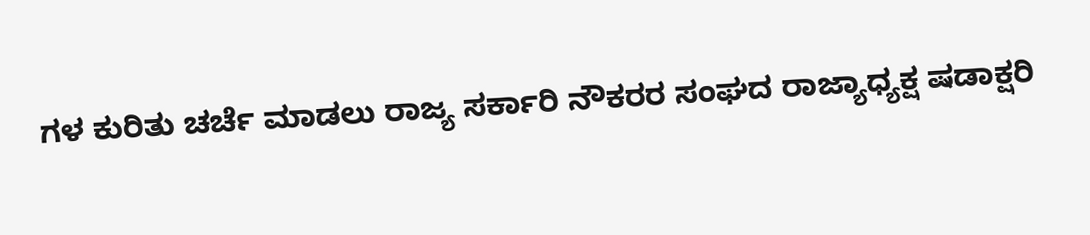ಗಳ ಕುರಿತು ಚರ್ಚೆ ಮಾಡಲು ರಾಜ್ಯ ಸರ್ಕಾರಿ ನೌಕರರ ಸಂಘದ ರಾಜ್ಯಾಧ್ಯಕ್ಷ ಷಡಾಕ್ಷರಿ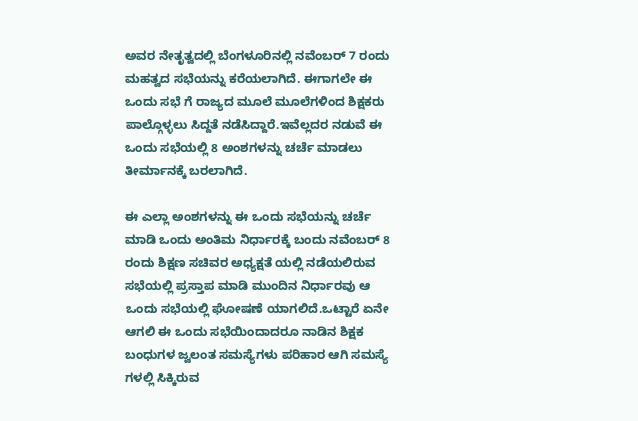ಅವರ ನೇತೃತ್ವದಲ್ಲಿ ಬೆಂಗಳೂರಿನಲ್ಲಿ ನವೆಂಬರ್ 7 ರಂದು ಮಹತ್ವದ ಸಭೆಯನ್ನು ಕರೆಯಲಾಗಿದೆ. ಈಗಾಗಲೇ ಈ ಒಂದು ಸಭೆ ಗೆ ರಾಜ್ಯದ ಮೂಲೆ ಮೂಲೆಗಳಿಂದ ಶಿಕ್ಷಕರು ಪಾಲ್ಗೊಳ್ಳಲು ಸಿದ್ದತೆ ನಡೆಸಿದ್ದಾರೆ.ಇವೆಲ್ಲದರ ‌ನಡುವೆ ಈ ಒಂದು ಸಭೆಯಲ್ಲಿ 8 ಅಂಶಗಳನ್ನು ಚರ್ಚೆ ಮಾಡಲು ತೀರ್ಮಾನಕ್ಕೆ ಬರಲಾಗಿದೆ.

ಈ ಎಲ್ಲಾ ಅಂಶಗಳನ್ನು ಈ ಒಂದು ಸಭೆಯನ್ನು ಚರ್ಚೆ ಮಾಡಿ ಒಂದು ಅಂತಿಮ ನಿರ್ಧಾರಕ್ಕೆ ಬಂದು ನವೆಂಬರ್ 8 ರಂದು ಶಿಕ್ಷಣ ಸಚಿವರ ಅಧ್ಯಕ್ಷತೆ ಯಲ್ಲಿ ನಡೆಯಲಿರುವ ಸಭೆಯಲ್ಲಿ ಪ್ರಸ್ತಾಪ ಮಾಡಿ ಮುಂದಿನ ನಿರ್ಧಾರವು ಆ ಒಂದು ಸಭೆಯಲ್ಲಿ ಘೋಷಣೆ ಯಾಗಲಿದೆ‌.ಒಟ್ಟಾರೆ ಏನೇ ಆಗಲಿ ಈ ಒಂದು ಸಭೆಯಿಂದಾದರೂ ನಾಡಿನ ಶಿಕ್ಷಕ ಬಂಧುಗಳ ಜ್ವಲಂತ ಸಮಸ್ಯೆಗಳು ಪರಿಹಾರ ಆಗಿ ಸಮಸ್ಯೆ ಗಳಲ್ಲಿ ಸಿಕ್ಕಿರುವ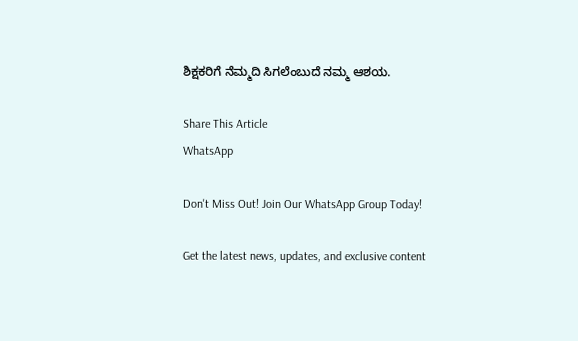ಶಿಕ್ಷಕರಿಗೆ ನೆಮ್ಮದಿ ಸಿಗಲೆಂಬುದೆ ನಮ್ಮ ಆಶಯ.

Share This Article
WhatsApp

Don't Miss Out! Join Our WhatsApp Group Today!

Get the latest news, updates, and exclusive content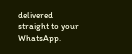delivered straight to your WhatsApp.